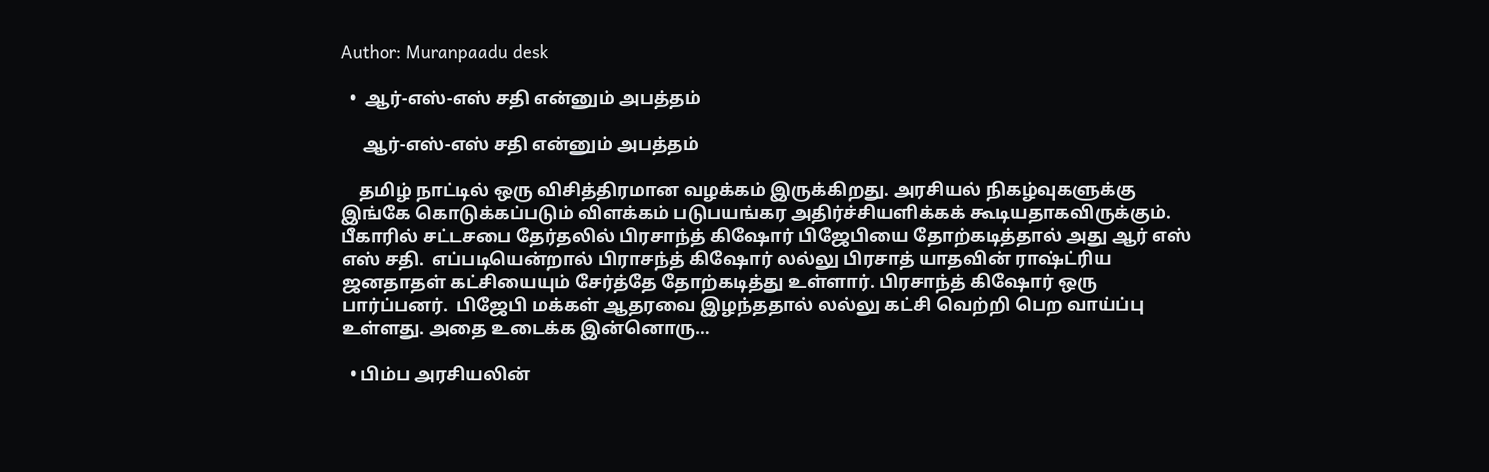Author: Muranpaadu desk

  •  ஆர்-எஸ்-எஸ் சதி என்னும் அபத்தம்

     ஆர்-எஸ்-எஸ் சதி என்னும் அபத்தம்

    தமிழ் நாட்டில் ஒரு விசித்திரமான வழக்கம் இருக்கிறது. அரசியல் நிகழ்வுகளுக்கு இங்கே கொடுக்கப்படும் விளக்கம் படுபயங்கர அதிர்ச்சியளிக்கக் கூடியதாகவிருக்கும்.  பீகாரில் சட்டசபை தேர்தலில் பிரசாந்த் கிஷோர் பிஜேபியை தோற்கடித்தால் அது ஆர் எஸ் எஸ் சதி.  எப்படியென்றால் பிராசந்த் கிஷோர் லல்லு பிரசாத் யாதவின் ராஷ்ட்ரிய ஜனதாதள் கட்சியையும் சேர்த்தே தோற்கடித்து உள்ளார். பிரசாந்த் கிஷோர் ஒரு பார்ப்பனர்.  பிஜேபி மக்கள் ஆதரவை இழந்ததால் லல்லு கட்சி வெற்றி பெற வாய்ப்பு உள்ளது. அதை உடைக்க இன்னொரு…

  • பிம்ப அரசியலின்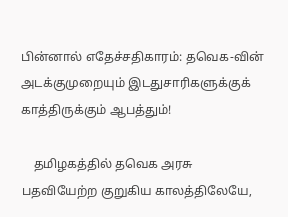பின்னால் எதேச்சதிகாரம்: தவெக-வின் அடக்குமுறையும் இடதுசாரிகளுக்குக் காத்திருக்கும் ஆபத்தும்!

    தமிழகத்தில் தவெக அரசு பதவியேற்ற குறுகிய காலத்திலேயே,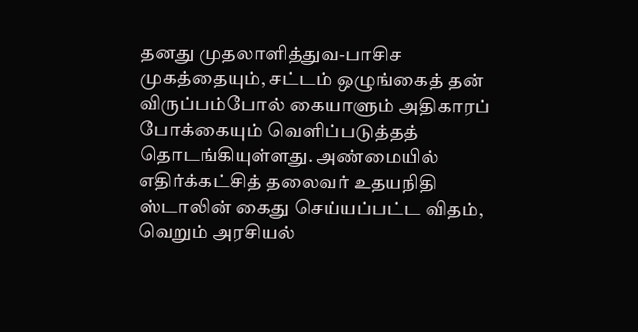தனது முதலாளித்துவ-பாசிச முகத்தையும், சட்டம் ஒழுங்கைத் தன் விருப்பம்போல் கையாளும் அதிகாரப் போக்கையும் வெளிப்படுத்தத் தொடங்கியுள்ளது. அண்மையில் எதிர்க்கட்சித் தலைவர் உதயநிதி ஸ்டாலின் கைது செய்யப்பட்ட விதம், வெறும் அரசியல்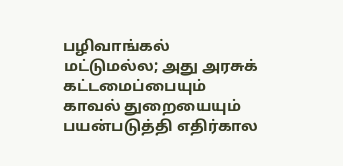பழிவாங்கல் மட்டுமல்ல; அது அரசுக் கட்டமைப்பையும் காவல் துறையையும் பயன்படுத்தி எதிர்கால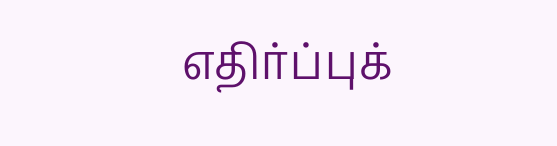எதிர்ப்புக்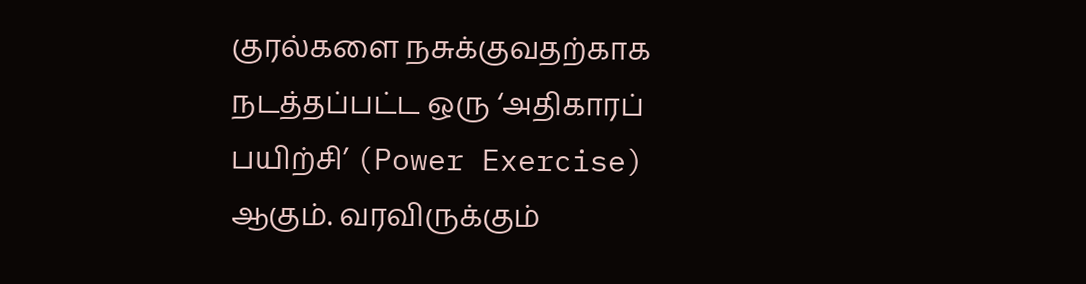குரல்களை நசுக்குவதற்காக நடத்தப்பட்ட ஒரு ‘அதிகாரப் பயிற்சி’ (Power Exercise) ஆகும். வரவிருக்கும்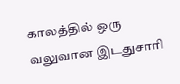காலத்தில் ஒரு வலுவான இடதுசாரி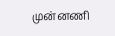முன்னணி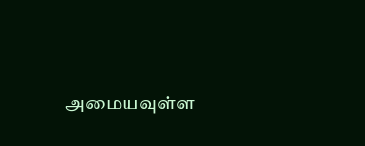அமையவுள்ள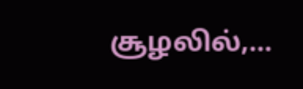சூழலில்,…